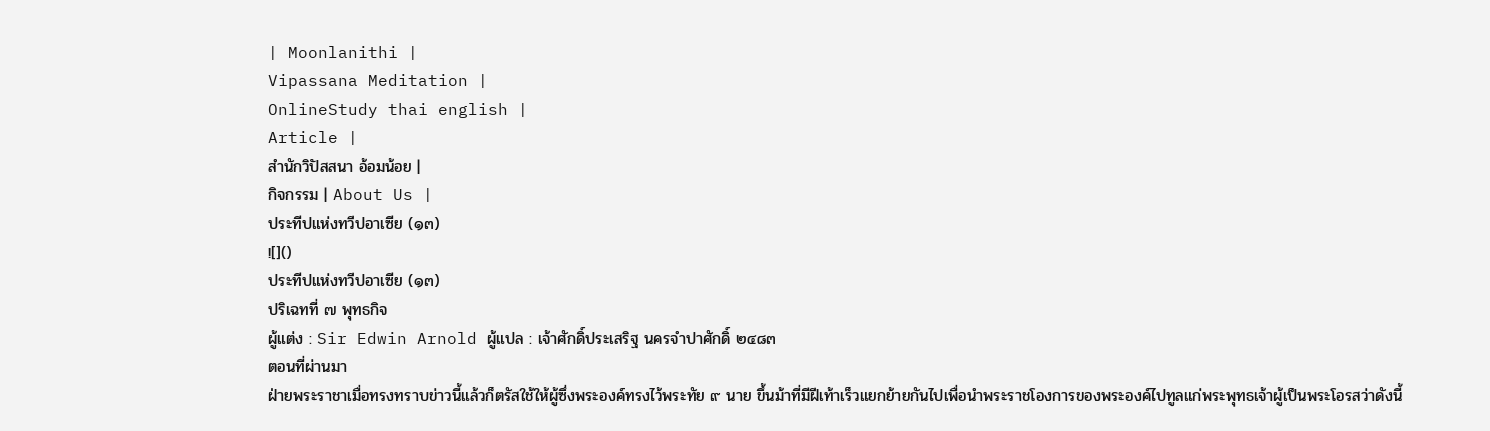| Moonlanithi |
Vipassana Meditation |
OnlineStudy thai english |
Article |
สำนักวิปัสสนา อ้อมน้อย |
กิจกรรม | About Us |
ประทีปแห่งทวีปอาเซีย (๑๓)
![]()
ประทีปแห่งทวีปอาเซีย (๑๓)
ปริเฉทที่ ๗ พุทธกิจ
ผู้แต่ง : Sir Edwin Arnold ผู้แปล : เจ้าศักดิ์ประเสริฐ นครจำปาศักดิ์ ๒๔๘๓
ตอนที่ผ่านมา
ฝ่ายพระราชาเมื่อทรงทราบข่าวนี้แล้วก็ตรัสใช้ให้ผู้ซึ่งพระองค์ทรงไว้พระทัย ๙ นาย ขึ้นม้าที่มีฝีเท้าเร็วแยกย้ายกันไปเพื่อนำพระราชโองการของพระองค์ไปทูลแก่พระพุทธเจ้าผู้เป็นพระโอรสว่าดังนี้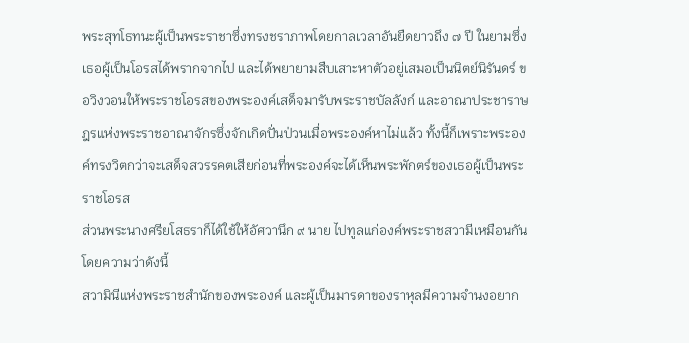พระสุทโธทนะผู้เป็นพระราชาซึ่งทรงชราภาพโดยกาลเวลาอันยืดยาวถึง ๗ ปี ในยามซึ่งเธอผู้เป็นโอรสได้พรากจากไป และได้พยายามสืบเสาะหาตัวอยู่เสมอเป็นนิตย์นิรันดร์ ขอวิงวอนให้พระราชโอรสของพระองค์เสด็จมารับพระราชบัลลังก์ และอาณาประชาราษฎรแห่งพระราชอาณาจักรซึ่งจักเกิดปั่นป่วนเมื่อพระองค์หาไม่แล้ว ทั้งนี้ก็เพราะพระองค์ทรงวิตกว่าจะเสด็จสวรรคตเสียก่อนที่พระองค์จะได้เห็นพระพักตร์ของเธอผู้เป็นพระราชโอรส
ส่วนพระนางศรียโสธราก็ได้ใช้ให้อัศวานึก ๙ นาย ไปทูลแก่องค์พระราชสวามีเหมือนกันโดยความว่าดังนี้
สวามินีแห่งพระราชสำนักของพระองค์ และผู้เป็นมารดาของราหุลมีความจำนงอยาก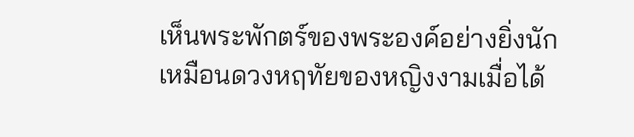เห็นพระพักตร์ของพระองค์อย่างยิ่งนัก เหมือนดวงหฤทัยของหญิงงามเมื่อได้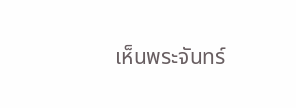เห็นพระจันทร์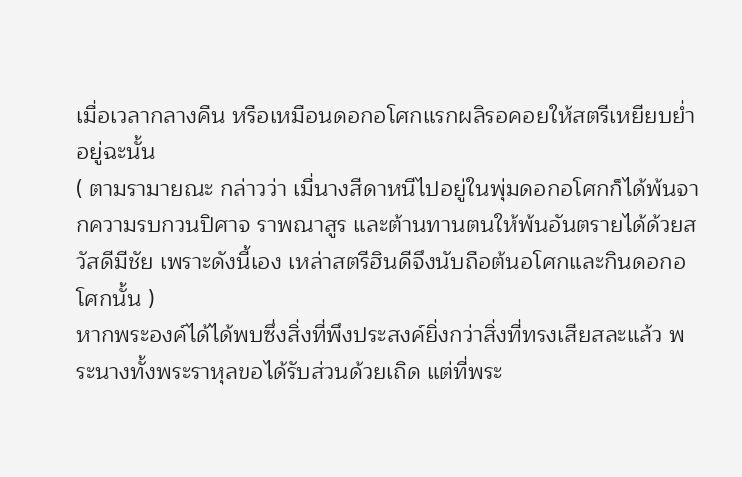เมื่อเวลากลางคืน หรือเหมือนดอกอโศกแรกผลิรอคอยให้สตรีเหยียบย่ำอยู่ฉะนั้น
( ตามรามายณะ กล่าวว่า เมื่นางสีดาหนีไปอยู่ในพุ่มดอกอโศกก็ได้พ้นจากความรบกวนปิศาจ ราพณาสูร และต้านทานตนให้พ้นอันตรายได้ด้วยสวัสดีมีชัย เพราะดังนี้เอง เหล่าสตรีฮินดีจึงนับถือต้นอโศกและกินดอกอโศกนั้น )
หากพระองค์ได้ได้พบซึ่งสิ่งที่พึงประสงค์ยิ่งกว่าสิ่งที่ทรงเสียสละแล้ว พระนางทั้งพระราหุลขอได้รับส่วนด้วยเถิด แต่ที่พระ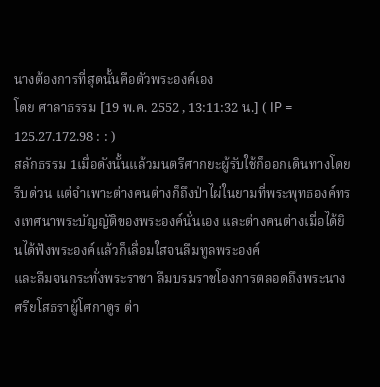นางต้องการที่สุดนั้นคือตัวพระองค์เอง
โดย ศาลาธรรม [19 พ.ค. 2552 , 13:11:32 น.] ( IP = 125.27.172.98 : : )
สลักธรรม 1เมื่อดังนั้นแล้วมนตรีศากยะผู้รับใช้ก็ออกเดินทางโดยรีบด่วน แต่จำเพาะต่างคนต่างก็ถึงป่าไผ่ในยามที่พระพุทธองค์ทรงเทศนาพระบัญญัติของพระองค์นั่นเอง และต่างคนต่างเมื่อได้ยินได้ฟังพระองค์แล้วก็เลื่อมใสจนลืมทูลพระองค์
และลืมจนกระทั่งพระราชา ลืมบรมราชโองการตลอดถึงพระนางศรียโสธราผู้โศกาดูร ต่า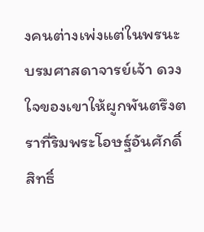งคนต่างเพ่งแต่ในพรนะบรมศาสดาจารย์เจ้า ดวงใจของเขาให้ผูกพันตรึงตราที่ริมพระโอษฐ์อันศักดิ์สิทธิ์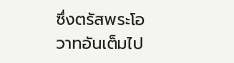ซึ่งตรัสพระโอวาทอันเต็มไป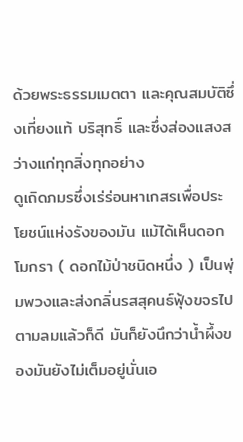ด้วยพระธรรมเมตตา และคุณสมบัติซึ่งเที่ยงแท้ บริสุทธิ์ และซึ่งส่องแสงสว่างแก่ทุกสิ่งทุกอย่าง
ดูเถิดภมรซึ่งเร่ร่อนหาเกสรเพื่อประโยชน์แห่งรังของมัน แม้ได้เห็นดอกโมกรา ( ดอกไม้ป่าชนิดหนึ่ง ) เป็นพุ่มพวงและส่งกลิ่นรสสุคนธ์ฟุ้งขจรไปตามลมแล้วก็ดี มันก็ยังนึกว่าน้ำผึ้งของมันยังไม่เต็มอยู่นั่นเอ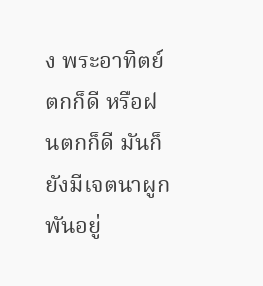ง พระอาทิตย์ตกก็ดี หรือฝนตกก็ดี มันก็ยังมีเจตนาผูกพันอยู่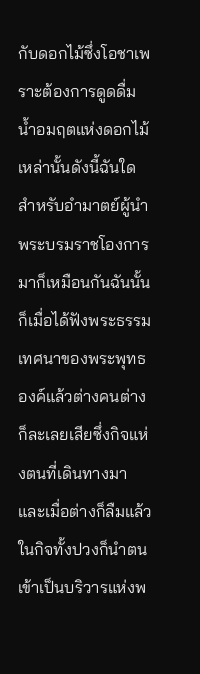กับดอกไม้ซึ่งโอชาเพราะต้องการดูดดื่มน้ำอมฤตแห่งดอกไม้เหล่านั้นดังนี้ฉันใด
สำหรับอำมาตย์ผู้นำพระบรมราชโองการมาก็เหมือนกันฉันนั้น ก็เมื่อได้ฟังพระธรรมเทศนาของพระพุทธองค์แล้วต่างคนต่างก็ละเลยเสียซึ่งกิจแห่งตนที่เดินทางมา และเมื่อต่างก็ลืมแล้วในกิจทั้งปวงก็นำตนเข้าเป็นบริวารแห่งพ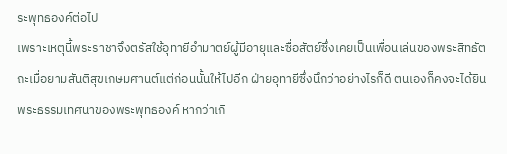ระพุทธองค์ต่อไป
เพราะเหตุนี้พระราชาจึงตรัสใช้อุทายีอำมาตย์ผู้มีอายุและซื่อสัตย์ซึ่งเคยเป็นเพื่อนเล่นของพระสิทธัตถะเมื่อยามสันติสุขเกษมศานต์แต่ก่อนนั้นให้ไปอีก ฝ่ายอุทายีซึ่งนึกว่าอย่างไรก็ดี ตนเองก็คงจะได้ยินพระธรรมเทศนาของพระพุทธองค์ หากว่าเกิ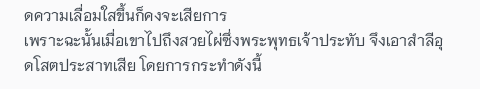ดความเลื่อมใสขึ้นก็คงจะเสียการ
เพราะฉะนั้นเมื่อเขาไปถึงสวยไผ่ซึ่งพระพุทธเจ้าประทับ จึงเอาสำลีอุดโสตประสาทเสีย โดยการกระทำดังนี้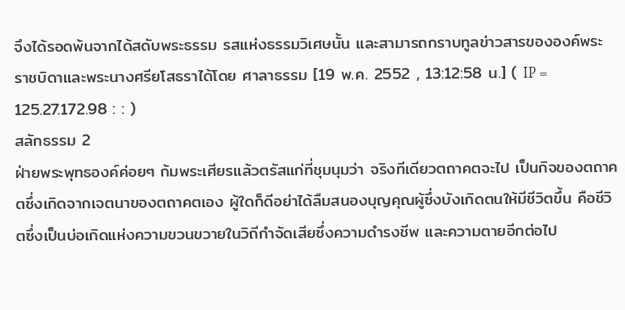จึงได้รอดพ้นจากได้สดับพระธรรม รสแห่งธรรมวิเศษนั้น และสามารถกราบทูลข่าวสารขององค์พระราชบิดาและพระนางศรียโสธราได้โดย ศาลาธรรม [19 พ.ค. 2552 , 13:12:58 น.] ( IP = 125.27.172.98 : : )
สลักธรรม 2
ฝ่ายพระพุทธองค์ค่อยๆ ก้มพระเศียรแล้วตรัสแก่ที่ชุมนุมว่า จริงทีเดียวตถาคตจะไป เป็นกิจของตถาคตซึ่งเกิดจากเจตนาของตถาคตเอง ผู้ใดก็ดีอย่าได้ลืมสนองบุญคุณผู้ซึ่งบังเกิดตนให้มีชีวิตขึ้น คือชีวิตซึ่งเป็นบ่อเกิดแห่งความขวนขวายในวิถีกำจัดเสียซึ่งความดำรงชีพ และความตายอีกต่อไป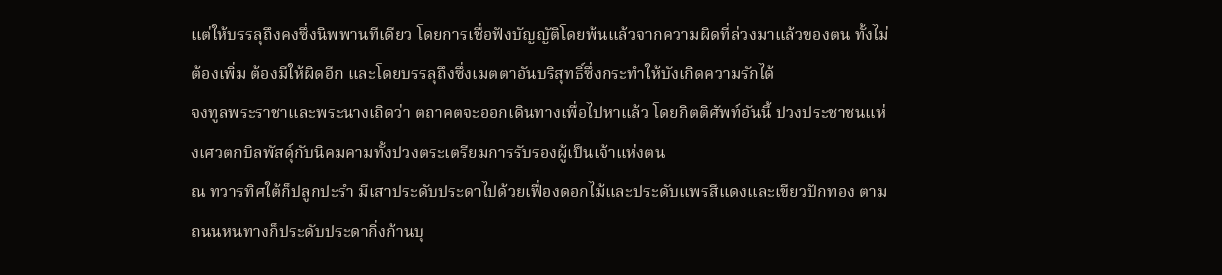แต่ให้บรรลุถึงคงซึ่งนิพพานทีเดียว โดยการเชื่อฟังบัญญัติโดยพ้นแล้วจากความผิดที่ล่วงมาแล้วของตน ทั้งไม่ต้องเพิ่ม ต้องมีให้ผิดอีก และโดยบรรลุถึงซึ่งเมตตาอันบริสุทธิ์ซึ่งกระทำให้บังเกิดความรักได้
จงทูลพระราชาและพระนางเถิดว่า ตถาคตจะออกเดินทางเพื่อไปหาแล้ว โดยกิตติศัพท์อันนี้ ปวงประชาชนแห่งเศวตกบิลพัสดุ์กับนิคมคามทั้งปวงตระเตรียมการรับรองผู้เป็นเจ้าแห่งตน
ณ ทวารทิศใต้ก็ปลูกปะรำ มีเสาประดับประดาไปด้วยเฟื่องดอกไม้และประดับแพรสีแดงและเขียวปักทอง ตามถนนหนทางก็ประดับประดากิ่งก้านบุ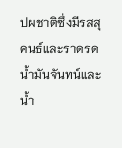ปผชาติซึ่งมีรสสุคนธ์และราดรดน้ำมันจันทน์และน้ำ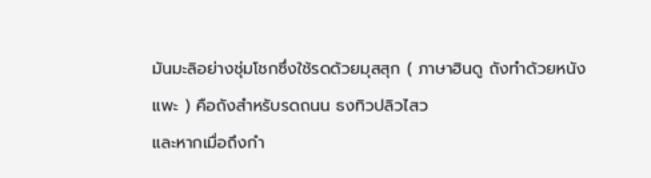มันมะลิอย่างชุ่มโชกซึ่งใช้รดด้วยมุสสุก ( ภาษาฮินดู ถังทำด้วยหนังแพะ ) คือถังสำหรับรดถนน ธงทิวปลิวไสว
และหากเมื่อถึงกำ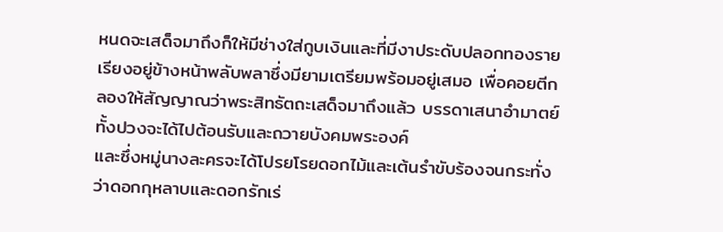หนดจะเสด็จมาถึงก็ให้มีช่างใส่กูบเงินและที่มีงาประดับปลอกทองรายเรียงอยู่ข้างหน้าพลับพลาซึ่งมียามเตรียมพร้อมอยู่เสมอ เพื่อคอยตีกลองให้สัญญาณว่าพระสิทธัตถะเสด็จมาถึงแล้ว บรรดาเสนาอำมาตย์ทั้งปวงจะได้ไปต้อนรับและถวายบังคมพระองค์
และซึ่งหมู่นางละครจะได้โปรยโรยดอกไม้และเต้นรำขับร้องจนกระทั่งว่าดอกกุหลาบและดอกรักเร่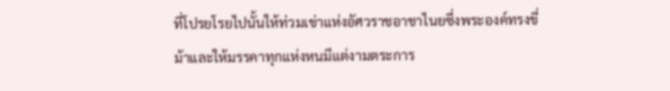ที่โปรยโรยไปนั้นให้ท่วมเข่าแห่งอัศวราชอาชาไนยซึ่งพระองค์ทรงขี่ม้าและให้มรรคาทุกแห่งหนมีแต่งามตระการ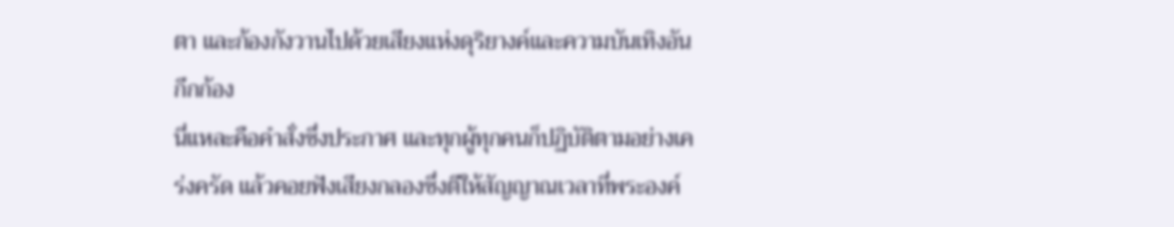ตา และก้องกังวานไปด้วยเสียงแห่งดุริยางค์และความบันเทิงอันกึกก้อง
นี่แหละคือคำสั่งซึ่งประกาศ และทุกผู้ทุกคนก็ปฏิบัติตามอย่างเคร่งครัด แล้วคอยฟังเสียงกลองซึ่งตีให้สัญญาณเวลาที่พระองค์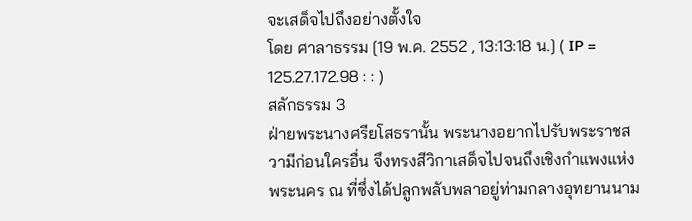จะเสด็จไปถึงอย่างตั้งใจ
โดย ศาลาธรรม [19 พ.ค. 2552 , 13:13:18 น.] ( IP = 125.27.172.98 : : )
สลักธรรม 3
ฝ่ายพระนางศรียโสธรานั้น พระนางอยากไปรับพระราชสวามีก่อนใครอื่น จึงทรงสีวิกาเสด็จไปจนถึงเชิงกำแพงแห่งพระนคร ณ ที่ซึ่งได้ปลูกพลับพลาอยู่ท่ามกลางอุทยานนาม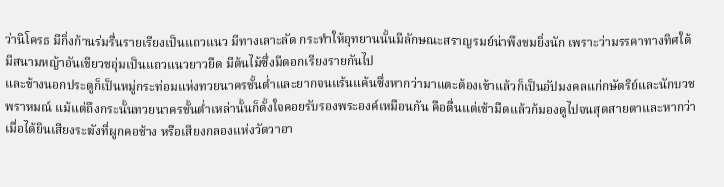ว่านิโครธ มีกิ่งก้านร่มรื่นรายเรียงเป็นแถวแนว มีทางเลาะลัด กระทำให้อุทยานนั้นมีลักษณะสราญรมย์น่าพึงชมยิ่งนัก เพราะว่ามรรคาทางทิศใต้มีสนามหญ้าอันเขียวชอุ่มเป็นแถวแนวยาวยืด มีต้นไม้ซึ่งมีดอกเรียงรายกันไป
และข้างนอกประตูก็เป็นหมู่กระท่อมแห่งทวยนาครชั้นต่ำและยากจนแร้นแค้นซึ่งหากว่ามาแตะต้องเข้าแล้วก็เป็นอัปมงคลแก่กษัตริย์และนักบวชพราหมณ์ แม้แต่ถึงกระนั้นทวยนาครชั้นต่ำเหล่านั้นก็ตั้งใจคอยรับรองพระองค์เหมือนกัน คือตื่นแต่เช้ามืดแล้วก้มองดูไปจนสุดสายตาและหากว่าเมื่อได้ยินเสียงระฆังที่ผูกคอช้าง หรือเสียงกลองแห่งวัดวาอา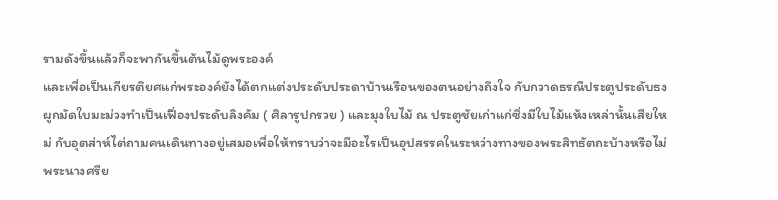รามดังขึ้นแล้วก็จะพากันขึ้นต้นไม้ดูพระองค์
และเพื่อเป็นเกียรติยศแก่พระองค์ยังได้ตกแต่งประดับประดาบ้านเรือนของตนอย่างถึงใจ กับกวาดธรณีประตูประดับธง ผูกมัดใบมะม่วงทำเป็นเฟื่องประดับลิงคัม ( ศิลารูปกรวย ) และมุงใบไม้ ณ ประตูชัยเก่าแก่ซึ่งมีใบไม้แห้งเหล่านั้นเสียใหม่ กับอุตส่าห์ไต่ถามคนเดินทางอยู่เสมอเพื่อให้ทราบว่าจะมีอะไรเป็นอุปสรรคในระหว่างทางของพระสิทธัตถะบ้างหรือไม่
พระนางศรีย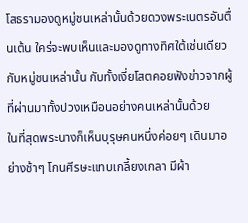โสธรามองดูหมู่ชนเหล่านั้นด้วยดวงพระเนตรอันตื่นเต้น ใคร่จะพบเห็นและมองดูทางทิศใต้เช่นเดียวกับหมู่ชนเหล่านั้น กับทั้งเงี่ยโสตคอยฟังข่าวจากผู้ที่ผ่านมาทั้งปวงเหมือนอย่างคนเหล่านั้นด้วย
ในที่สุดพระนางก็เห็นบุรุษคนหนึ่งค่อยๆ เดินมาอย่างช้าๆ โกนศีรษะแทบเกลี้ยงเกลา มีผ้า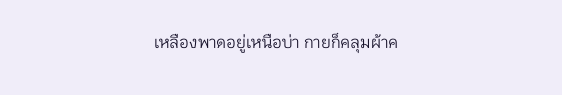เหลืองพาดอยู่เหนือบ่า กายก็คลุมผ้าค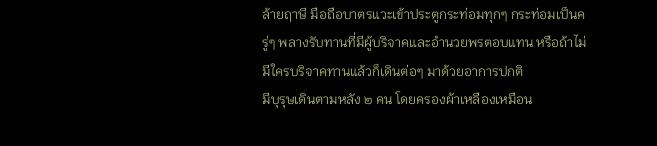ล้ายฤาษี มือถือบาตรแวะเข้าประตูกระท่อมทุกๆ กระท่อมเป็นครู่ๆ พลางรับทานที่มีผู้บริจาคและอำนวยพรตอบแทน หรือถ้าไม่มีใครบริจาคทานแล้วก็เดินต่อๆ มาด้วยอาการปกติ
มีบุรุษเดินตามหลัง ๒ คน โดยครองผ้าเหลืองเหมือน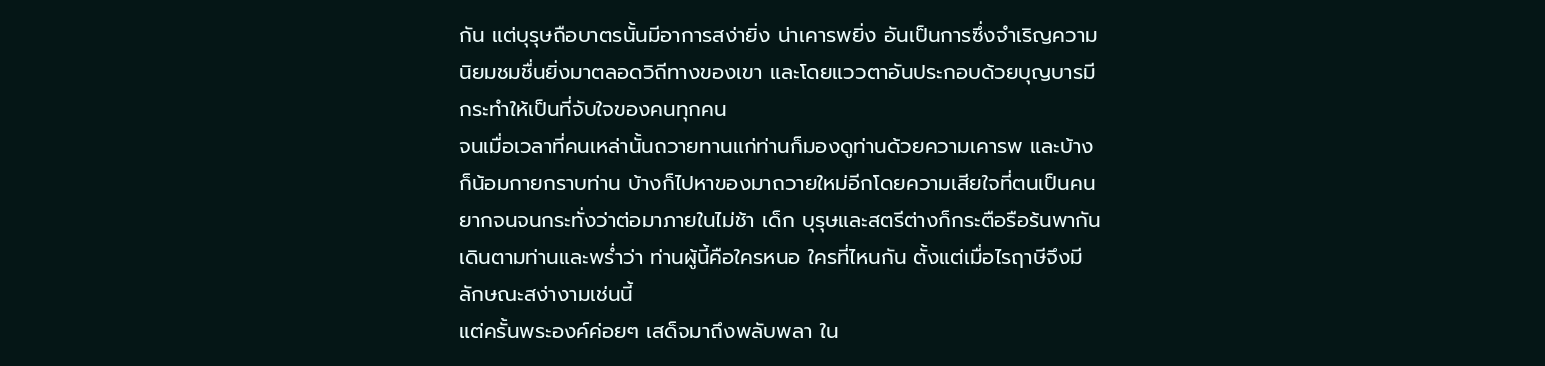กัน แต่บุรุษถือบาตรนั้นมีอาการสง่ายิ่ง น่าเคารพยิ่ง อันเป็นการซึ่งจำเริญความนิยมชมชื่นยิ่งมาตลอดวิถีทางของเขา และโดยแววตาอันประกอบด้วยบุญบารมี กระทำให้เป็นที่จับใจของคนทุกคน
จนเมื่อเวลาที่คนเหล่านั้นถวายทานแก่ท่านก็มองดูท่านด้วยความเคารพ และบ้างก็น้อมกายกราบท่าน บ้างก็ไปหาของมาถวายใหม่อีกโดยความเสียใจที่ตนเป็นคนยากจนจนกระทั่งว่าต่อมาภายในไม่ช้า เด็ก บุรุษและสตรีต่างก็กระตือรือร้นพากันเดินตามท่านและพร่ำว่า ท่านผู้นี้คือใครหนอ ใครที่ไหนกัน ตั้งแต่เมื่อไรฤาษีจึงมีลักษณะสง่างามเช่นนี้
แต่ครั้นพระองค์ค่อยๆ เสด็จมาถึงพลับพลา ใน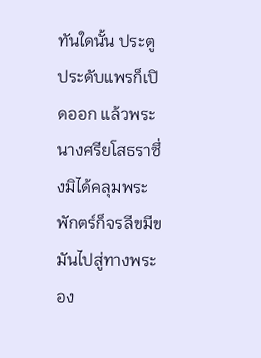ทันใดนั้น ประตูประดับแพรก็เปิดออก แล้วพระนางศรียโสธราซึ่งมิได้คลุมพระพักตร์ก็จรลีขมีขมันไปสู่ทางพระอง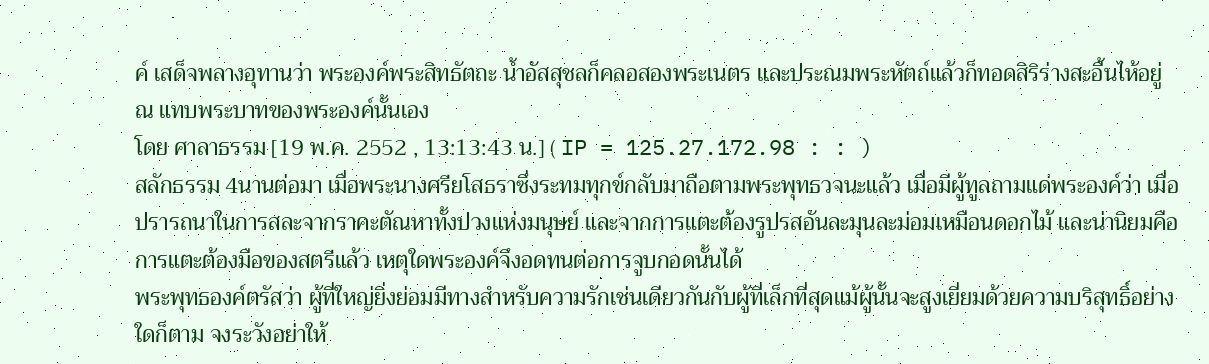ค์ เสด็จพลางอุทานว่า พระองค์พระสิทธัตถะ น้ำอัสสุชลก็คลอสองพระเนตร และประณมพระหัตถ์แล้วก็ทอดสิริร่างสะอื้นไห้อยู่ ณ แทบพระบาทของพระองค์นั้นเอง
โดย ศาลาธรรม [19 พ.ค. 2552 , 13:13:43 น.] ( IP = 125.27.172.98 : : )
สลักธรรม 4นานต่อมา เมื่อพระนางศรียโสธราซึ่งระทมทุกข์กลับมาถือตามพระพุทธวจนะแล้ว เมื่อมีผู้ทูลถามแด่พระองค์ว่า เมื่อปรารถนาในการสละจากราคะตัณหาทั้งปวงแห่งมนุษย์ และจากการแตะต้องรูปรสอันละมุนละม่อมเหมือนดอกไม้ และน่านิยมคือการแตะต้องมือของสตรีแล้ว เหตุใดพระองค์จึงอดทนต่อการจูบกอดนั้นได้
พระพุทธองค์ตรัสว่า ผู้ที่ใหญ่ยิ่งย่อมมีทางสำหรับความรักเช่นเดียวกันกับผู้ที่เล็กที่สุดแม้ผู้นั้นจะสูงเยี่ยมด้วยความบริสุทธิ์อย่างใดก็ตาม จงระวังอย่าให้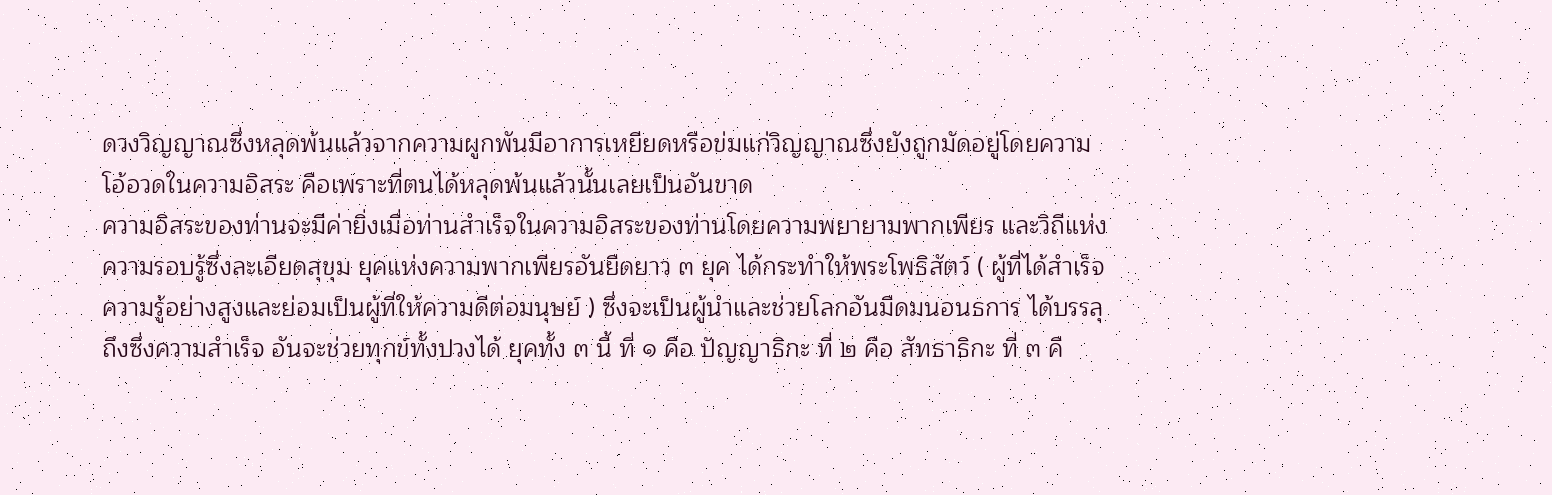ดวงวิญญาณซึ่งหลุดพ้นแล้วจากความผูกพันมีอาการเหยียดหรือข่มแก่วิญญาณซึ่งยังถูกมัดอยู่โดยความโอ้อวดในความอิสระ คือเพราะที่ตนได้หลุดพ้นแล้วนั้นเลยเป็นอันขาด
ความอิสระของท่านจะมีค่ายิ่งเมื่อท่านสำเร็จในความอิสระของท่านโดยความพยายามพากเพียร และวิถีแห่งความรอบรู้ซึ่งละเอียดสุขุม ยุคแห่งความพากเพียรอันยืดยาว ๓ ยุค ได้กระทำให้พระโพธิสัตว์ ( ผู้ที่ได้สำเร็จความรู้อย่างสูงและย่อมเป็นผู้ที่ให้ความดีต่อมนุษย์ ) ซึ่งจะเป็นผู้นำและช่วยโลกอันมืดมนอนธการ ได้บรรลุถึงซึ่งความสำเร็จ อันจะช่วยทุกข์ทั้งปวงได้ ยุคทั้ง ๓ นี้ ที่ ๑ คือ ปัญญาธิกะ ที่ ๒ คือ สัทธาธิกะ ที่ ๓ คื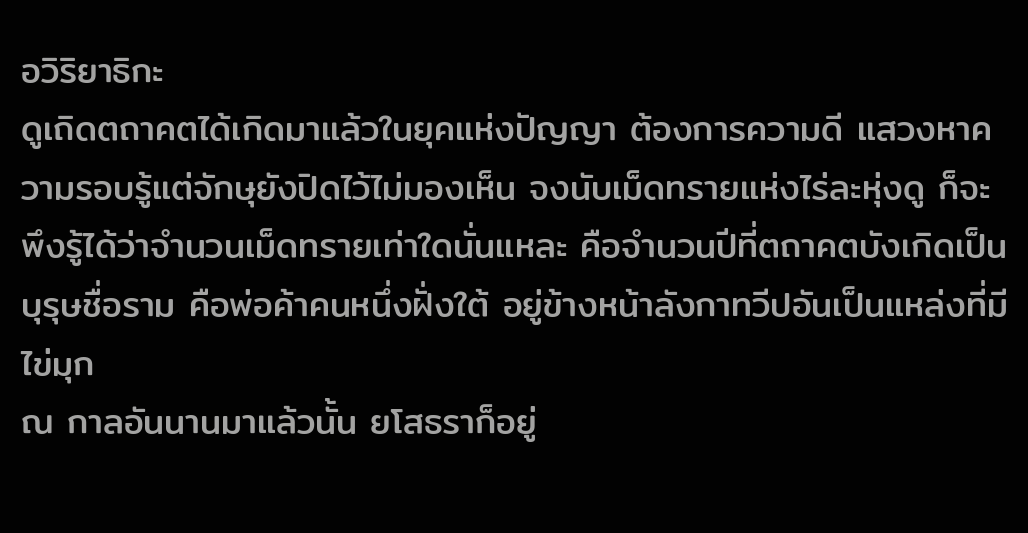อวิริยาธิกะ
ดูเถิดตถาคตได้เกิดมาแล้วในยุคแห่งปัญญา ต้องการความดี แสวงหาความรอบรู้แต่จักษุยังปิดไว้ไม่มองเห็น จงนับเม็ดทรายแห่งไร่ละหุ่งดู ก็จะพึงรู้ได้ว่าจำนวนเม็ดทรายเท่าใดนั่นแหละ คือจำนวนปีที่ตถาคตบังเกิดเป็นบุรุษชื่อราม คือพ่อค้าคนหนึ่งฝั่งใต้ อยู่ข้างหน้าลังกาทวีปอันเป็นแหล่งที่มีไข่มุก
ณ กาลอันนานมาแล้วนั้น ยโสธราก็อยู่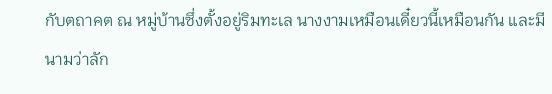กับตถาคต ณ หมู่บ้านซึ่งตั้งอยู่ริมทะเล นางงามเหมือนเดี๋ยวนี้เหมือนกัน และมีนามว่าลัก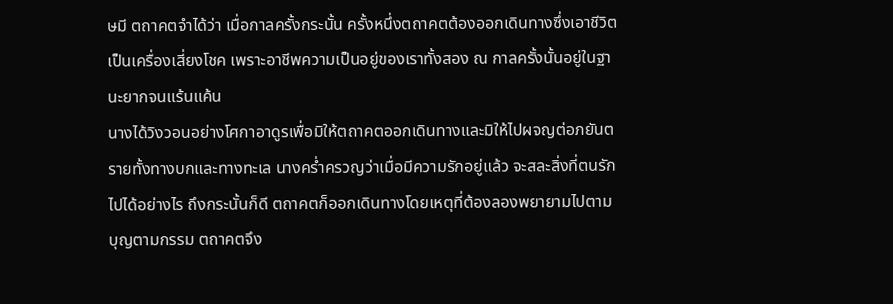ษมี ตถาคตจำได้ว่า เมื่อกาลครั้งกระนั้น ครั้งหนึ่งตถาคตต้องออกเดินทางซึ่งเอาชีวิตเป็นเครื่องเสี่ยงโชค เพราะอาชีพความเป็นอยู่ของเราทั้งสอง ณ กาลครั้งนั้นอยู่ในฐานะยากจนแร้นแค้น
นางได้วิงวอนอย่างโศกาอาดูรเพื่อมิให้ตถาคตออกเดินทางและมิให้ไปผจญต่อภยันตรายทั้งทางบกและทางทะเล นางคร่ำครวญว่าเมื่อมีความรักอยู่แล้ว จะสละสิ่งที่ตนรักไปได้อย่างไร ถึงกระนั้นก็ดี ตถาคตก็ออกเดินทางโดยเหตุที่ต้องลองพยายามไปตามบุญตามกรรม ตถาคตจึง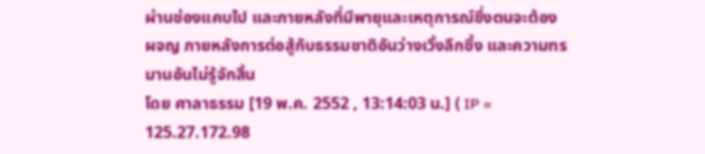ผ่านช่องแคบไป และภายหลังที่มีพายุและเหตุการณ์ซึ่งตนจะต้องผจญ ภายหลังการต่อสู้กับธรรมชาติอันว่างเวิ้งลึกซึ้ง และความทรมานอันไม่รู้จักสิ้น
โดย ศาลาธรรม [19 พ.ค. 2552 , 13:14:03 น.] ( IP = 125.27.172.98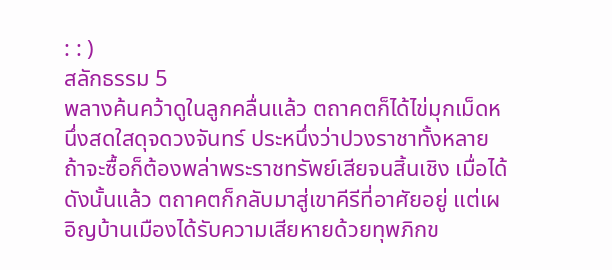: : )
สลักธรรม 5
พลางค้นคว้าดูในลูกคลื่นแล้ว ตถาคตก็ได้ไข่มุกเม็ดหนึ่งสดใสดุจดวงจันทร์ ประหนึ่งว่าปวงราชาทั้งหลาย ถ้าจะซื้อก็ต้องพล่าพระราชทรัพย์เสียจนสิ้นเชิง เมื่อได้ดังนั้นแล้ว ตถาคตก็กลับมาสู่เขาคีรีที่อาศัยอยู่ แต่เผอิญบ้านเมืองได้รับความเสียหายด้วยทุพภิกข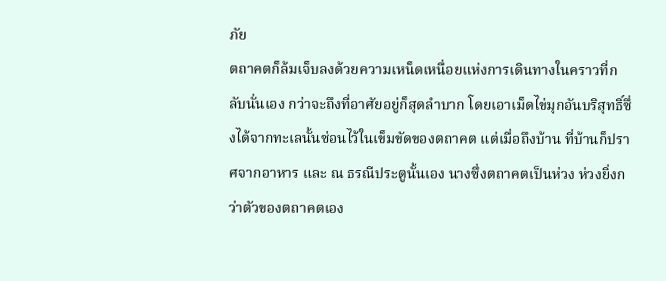ภัย
ตถาคตก็ล้มเจ็บลงด้วยความเหน็ดเหนื่อยแห่งการเดินทางในคราวที่กลับนั่นเอง กว่าจะถึงที่อาศัยอยู่ก็สุดลำบาก โดยเอาเม็ดไข่มุกอันบริสุทธิ์ซึ่งได้จากทะเลนั้นซ่อนไว้ในเข็มขัดของตถาคต แต่เมื่อถึงบ้าน ที่บ้านก็ปราศจากอาหาร และ ณ ธรณีประตูนั้นเอง นางซึ่งตถาคตเป็นห่วง ห่วงยิ่งกว่าตัวของตถาคตเอง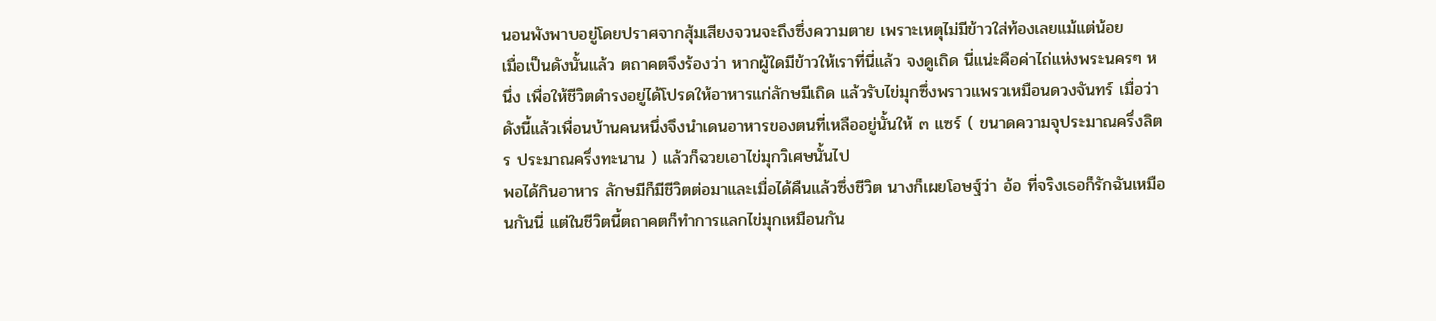นอนพังพาบอยู่โดยปราศจากสุ้มเสียงจวนจะถึงซึ่งความตาย เพราะเหตุไม่มีข้าวใส่ท้องเลยแม้แต่น้อย
เมื่อเป็นดังนั้นแล้ว ตถาคตจึงร้องว่า หากผู้ใดมีข้าวให้เราที่นี่แล้ว จงดูเถิด นี่แน่ะคือค่าไถ่แห่งพระนครๆ หนึ่ง เพื่อให้ชีวิตดำรงอยู่ได้โปรดให้อาหารแก่ลักษมีเถิด แล้วรับไข่มุกซึ่งพราวแพรวเหมือนดวงจันทร์ เมื่อว่าดังนี้แล้วเพื่อนบ้านคนหนึ่งจึงนำเดนอาหารของตนที่เหลืออยู่นั้นให้ ๓ แซร์ ( ขนาดความจุประมาณครึ่งลิตร ประมาณครึ่งทะนาน ) แล้วก็ฉวยเอาไข่มุกวิเศษนั้นไป
พอได้กินอาหาร ลักษมีก็มีชีวิตต่อมาและเมื่อได้คืนแล้วซึ่งชีวิต นางก็เผยโอษฐ์ว่า อ้อ ที่จริงเธอก็รักฉันเหมือนกันนี่ แต่ในชีวิตนี้ตถาคตก็ทำการแลกไข่มุกเหมือนกัน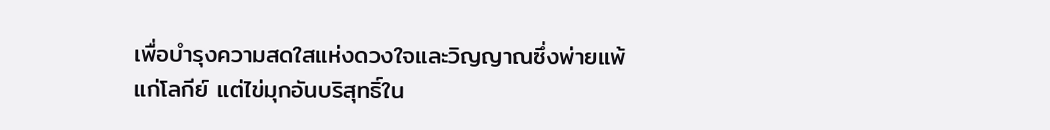เพื่อบำรุงความสดใสแห่งดวงใจและวิญญาณซึ่งพ่ายแพ้แก่โลกีย์ แต่ไข่มุกอันบริสุทธิ์ใน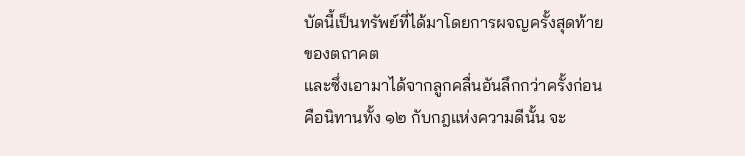บัดนี้เป็นทรัพย์ที่ได้มาโดยการผจญครั้งสุดท้ายของตถาคต
และซึ่งเอามาได้จากลูกคลื่นอันลึกกว่าครั้งก่อน คือนิทานทั้ง ๑๒ กับกฎแห่งความดีนั้น จะ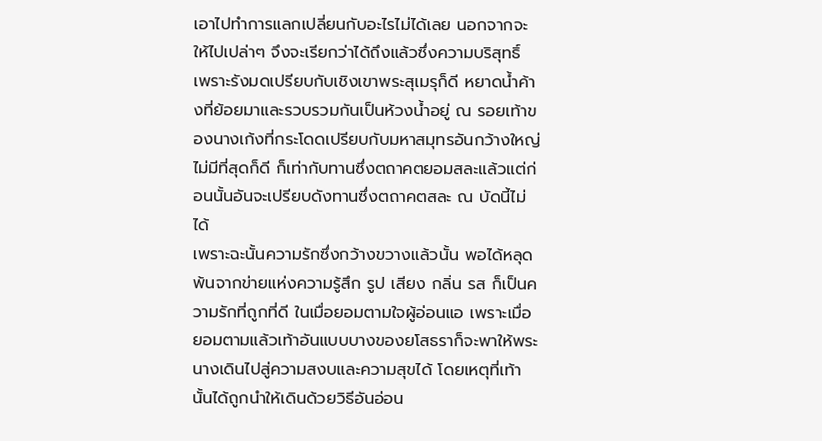เอาไปทำการแลกเปลี่ยนกับอะไรไม่ได้เลย นอกจากจะให้ไปเปล่าๆ จึงจะเรียกว่าได้ถึงแล้วซึ่งความบริสุทธิ์ เพราะรังมดเปรียบกับเชิงเขาพระสุเมรุก็ดี หยาดน้ำค้างที่ย้อยมาและรวบรวมกันเป็นห้วงน้ำอยู่ ณ รอยเท้าของนางเก้งที่กระโดดเปรียบกับมหาสมุทรอันกว้างใหญ่ไม่มีที่สุดก็ดี ก็เท่ากับทานซึ่งตถาคตยอมสละแล้วแต่ก่อนนั้นอันจะเปรียบดังทานซึ่งตถาคตสละ ณ บัดนี้ไม่ได้
เพราะฉะนั้นความรักซึ่งกว้างขวางแล้วนั้น พอได้หลุดพ้นจากข่ายแห่งความรู้สึก รูป เสียง กลิ่น รส ก็เป็นความรักที่ถูกที่ดี ในเมื่อยอมตามใจผู้อ่อนแอ เพราะเมื่อยอมตามแล้วเท้าอันแบบบางของยโสธราก็จะพาให้พระนางเดินไปสู่ความสงบและความสุขได้ โดยเหตุที่เท้านั้นได้ถูกนำให้เดินด้วยวิธีอันอ่อน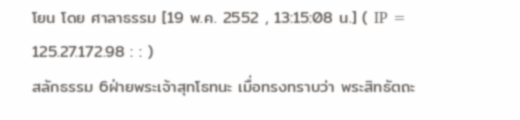โยน โดย ศาลาธรรม [19 พ.ค. 2552 , 13:15:08 น.] ( IP = 125.27.172.98 : : )
สลักธรรม 6ฝ่ายพระเจ้าสุทโธทนะ เมื่อทรงทราบว่า พระสิทธัตถะ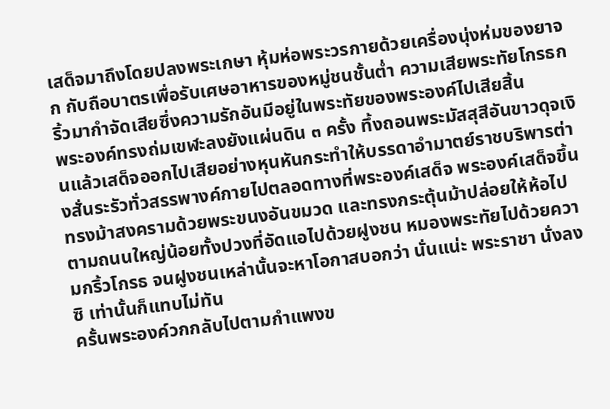เสด็จมาถึงโดยปลงพระเกษา หุ้มห่อพระวรกายด้วยเครื่องนุ่งห่มของยาจก กับถือบาตรเพื่อรับเศษอาหารของหมู่ชนชั้นต่ำ ความเสียพระทัยโกรธกริ้วมากำจัดเสียซึ่งความรักอันมีอยู่ในพระทัยของพระองค์ไปเสียสิ้น
พระองค์ทรงถ่มเขฬะลงยังแผ่นดิน ๓ ครั้ง ทึ้งถอนพระมัสสุสีอันขาวดุจเงินแล้วเสด็จออกไปเสียอย่างหุนหันกระทำให้บรรดาอำมาตย์ราชบริพารต่างสั่นระรัวทั่วสรรพางค์กายไปตลอดทางที่พระองค์เสด็จ พระองค์เสด็จขึ้นทรงม้าสงครามด้วยพระขนงอันขมวด และทรงกระตุ้นม้าปล่อยให้ห้อไปตามถนนใหญ่น้อยทั้งปวงที่อัดแอไปด้วยฝูงชน หมองพระทัยไปด้วยความกริ้วโกรธ จนฝูงชนเหล่านั้นจะหาโอกาสบอกว่า นั่นแน่ะ พระราชา นั่งลงซิ เท่านั้นก็แทบไม่ทัน
ครั้นพระองค์วกกลับไปตามกำแพงข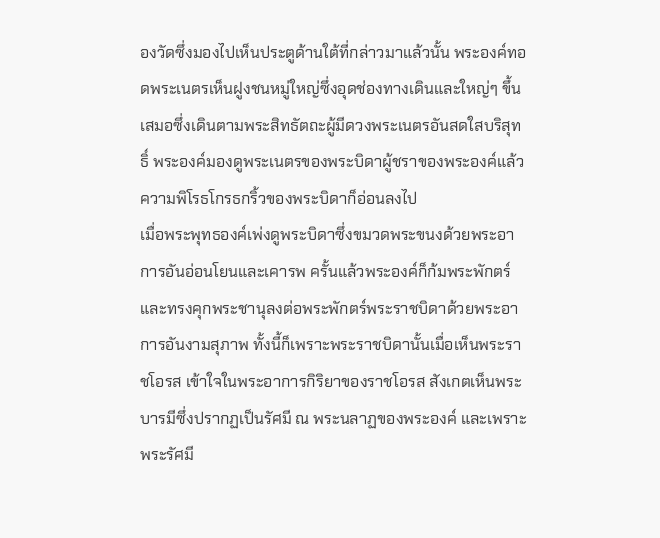องวัดซึ่งมองไปเห็นประตูด้านใต้ที่กล่าวมาแล้วนั้น พระองค์ทอดพระเนตรเห็นฝูงชนหมู่ใหญ่ซึ่งอุดช่องทางเดินและใหญ่ๆ ขึ้นเสมอซึ่งเดินตามพระสิทธัตถะผู้มีดวงพระเนตรอันสดใสบริสุทธิ์ พระองค์มองดูพระเนตรของพระบิดาผู้ชราของพระองค์แล้ว ความพิโรธโกรธกริ้วของพระบิดาก็อ่อนลงไป
เมื่อพระพุทธองค์เพ่งดูพระบิดาซึ่งขมวดพระขนงด้วยพระอาการอันอ่อนโยนและเคารพ ครั้นแล้วพระองค์ก็ก้มพระพักตร์และทรงคุกพระชานุลงต่อพระพักตร์พระราชบิดาด้วยพระอาการอันงามสุภาพ ทั้งนี้ก็เพราะพระราชบิดานั้นเมื่อเห็นพระราชโอรส เข้าใจในพระอาการกิริยาของราชโอรส สังเกตเห็นพระบารมีซึ่งปรากฏเป็นรัศมี ณ พระนลาฏของพระองค์ และเพราะพระรัศมี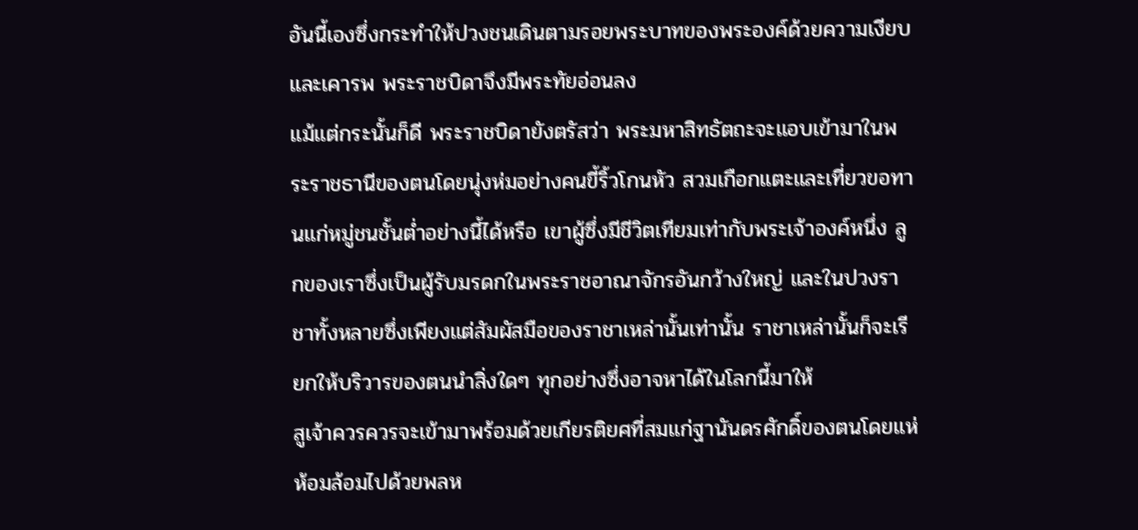อันนี้เองซึ่งกระทำให้ปวงชนเดินตามรอยพระบาทของพระองค์ด้วยความเงียบและเคารพ พระราชบิดาจึงมีพระทัยอ่อนลง
แม้แต่กระนั้นก็ดี พระราชบิดายังตรัสว่า พระมหาสิทธัตถะจะแอบเข้ามาในพระราชธานีของตนโดยนุ่งห่มอย่างคนขี้ริ้วโกนหัว สวมเกือกแตะและเที่ยวขอทานแก่หมู่ชนชั้นต่ำอย่างนี้ได้หรือ เขาผู้ซึ่งมีชีวิตเทียมเท่ากับพระเจ้าองค์หนึ่ง ลูกของเราซึ่งเป็นผู้รับมรดกในพระราชอาณาจักรอันกว้างใหญ่ และในปวงราชาทั้งหลายซึ่งเพียงแต่สัมผัสมือของราชาเหล่านั้นเท่านั้น ราชาเหล่านั้นก็จะเรียกให้บริวารของตนนำสิ่งใดๆ ทุกอย่างซึ่งอาจหาได้ในโลกนี้มาให้
สูเจ้าควรควรจะเข้ามาพร้อมด้วยเกียรติยศที่สมแก่ฐานันดรศักดิ์ของตนโดยแห่ห้อมล้อมไปด้วยพลห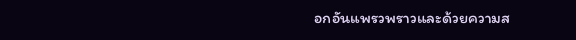อกอันแพรวพราวและด้วยความส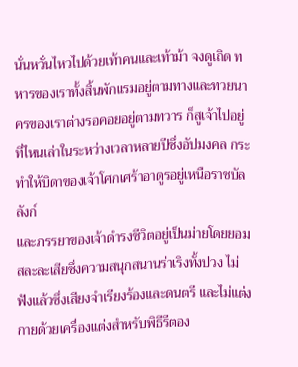นั่นหวั่นไหวไปด้วยเท้าคนและเท้าม้า จงดูเถิด ทหารของเราทั้งสิ้นพักแรมอยู่ตามทางและทวยนาครของเราต่างรอคอยอยู่ตามทวาร ก็สูเจ้าไปอยู่ที่ไหนเล่าในระหว่างเวลาหลายปีซึ่งอัปมงคล กระทำให้บิดาของเจ้าโศกเศร้าอาดูรอยู่เหนือราชบัลลังก์
และภรรยาของเจ้าดำรงชีวิตอยู่เป็นม่ายโดยยอมสละละเสียซึ่งความสนุกสนานร่าเริงทั้งปวง ไม่ฟังแล้วซึ่งเสียงจำเรียงร้องและดนตรี และไม่แต่งกายด้วยเครื่องแต่งสำหรับพิธีรีตอง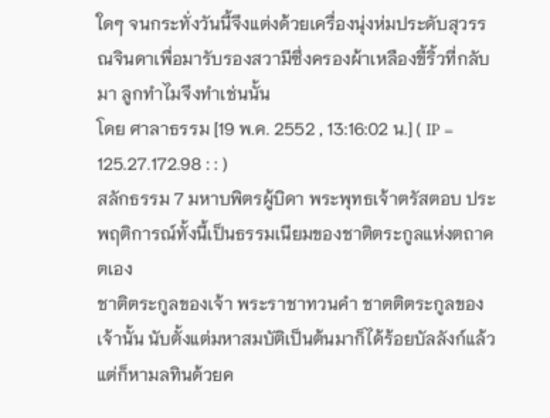ใดๆ จนกระทั่งวันนี้จึงแต่งด้วยเครื่องนุ่งห่มประดับสุวรรณจินดาเพื่อมารับรองสวามีซึ่งครองผ้าเหลืองขี้ริ้วที่กลับมา ลูกทำไมจึงทำเช่นนั้น
โดย ศาลาธรรม [19 พ.ค. 2552 , 13:16:02 น.] ( IP = 125.27.172.98 : : )
สลักธรรม 7 มหาบพิตรผู้บิดา พระพุทธเจ้าตรัสตอบ ประพฤติการณ์ทั้งนี้เป็นธรรมเนียมของชาติตระกูลแห่งตถาคตเอง
ชาติตระกูลของเจ้า พระราชาทวนคำ ชาตติตระกูลของเจ้านั้น นับตั้งแต่มหาสมบัติเป็นต้นมาก็ได้ร้อยบัลลังก์แล้วแต่ก็หามลทินด้วยค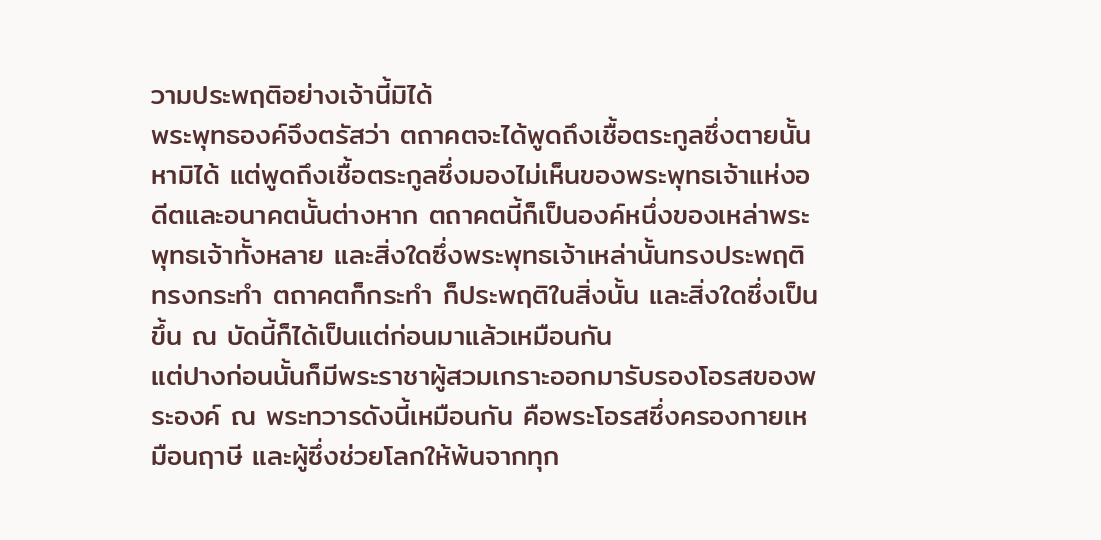วามประพฤติอย่างเจ้านี้มิได้
พระพุทธองค์จึงตรัสว่า ตถาคตจะได้พูดถึงเชื้อตระกูลซึ่งตายนั้นหามิได้ แต่พูดถึงเชื้อตระกูลซึ่งมองไม่เห็นของพระพุทธเจ้าแห่งอดีตและอนาคตนั้นต่างหาก ตถาคตนี้ก็เป็นองค์หนึ่งของเหล่าพระพุทธเจ้าทั้งหลาย และสิ่งใดซึ่งพระพุทธเจ้าเหล่านั้นทรงประพฤติ ทรงกระทำ ตถาคตก็กระทำ ก็ประพฤติในสิ่งนั้น และสิ่งใดซึ่งเป็นขึ้น ณ บัดนี้ก็ได้เป็นแต่ก่อนมาแล้วเหมือนกัน
แต่ปางก่อนนั้นก็มีพระราชาผู้สวมเกราะออกมารับรองโอรสของพระองค์ ณ พระทวารดังนี้เหมือนกัน คือพระโอรสซึ่งครองกายเหมือนฤาษี และผู้ซึ่งช่วยโลกให้พ้นจากทุก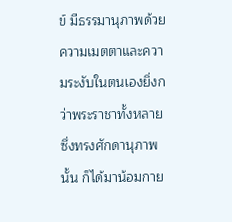ข์ มีธรรมานุภาพด้วยความเมตตาและความระงับในตนเองยิ่งกว่าพระราชาทั้งหลายซึ่งทรงศักดานุภาพนั้น ก็ได้มาน้อมกาย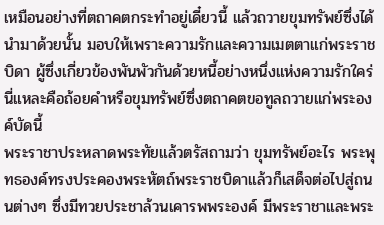เหมือนอย่างที่ตถาคตกระทำอยู่เดี๋ยวนี้ แล้วถวายขุมทรัพย์ซึ่งได้นำมาด้วยนั้น มอบให้เพราะความรักและความเมตตาแก่พระราชบิดา ผู้ซึ่งเกี่ยวข้องพันพัวกันด้วยหนี้อย่างหนึ่งแห่งความรักใคร่ นี่แหละคือถ้อยคำหรือขุมทรัพย์ซึ่งตถาคตขอทูลถวายแก่พระองค์บัดนี้
พระราชาประหลาดพระทัยแล้วตรัสถามว่า ขุมทรัพย์อะไร พระพุทธองค์ทรงประคองพระหัตถ์พระราชบิดาแล้วก็เสด็จต่อไปสู่ถนนต่างๆ ซึ่งมีทวยประชาล้วนเคารพพระองค์ มีพระราชาและพระ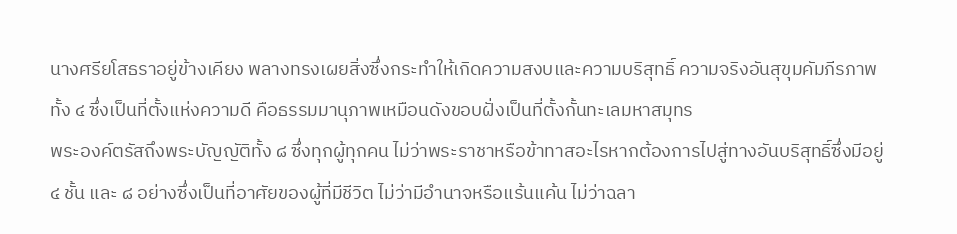นางศรียโสธราอยู่ข้างเคียง พลางทรงเผยสิ่งซึ่งกระทำให้เกิดความสงบและความบริสุทธิ์ ความจริงอันสุขุมคัมภีรภาพทั้ง ๔ ซึ่งเป็นที่ตั้งแห่งความดี คือธรรมมานุภาพเหมือนดังขอบฝั่งเป็นที่ตั้งกั้นทะเลมหาสมุทร
พระองค์ตรัสถึงพระบัญญัติทั้ง ๘ ซึ่งทุกผู้ทุกคน ไม่ว่าพระราชาหรือข้าทาสอะไรหากต้องการไปสู่ทางอันบริสุทธิ์ซึ่งมีอยู่ ๔ ชั้น และ ๘ อย่างซึ่งเป็นที่อาศัยของผู้ที่มีชีวิต ไม่ว่ามีอำนาจหรือแร้นแค้น ไม่ว่าฉลา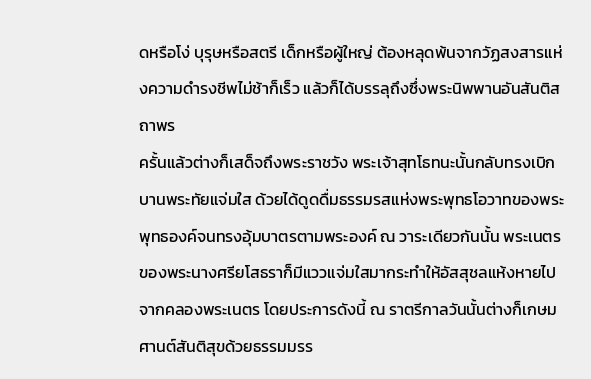ดหรือโง่ บุรุษหรือสตรี เด็กหรือผู้ใหญ่ ต้องหลุดพ้นจากวัฏสงสารแห่งความดำรงชีพไม่ช้าก็เร็ว แล้วก็ได้บรรลุถึงซึ่งพระนิพพานอันสันติสถาพร
ครั้นแล้วต่างก็เสด็จถึงพระราชวัง พระเจ้าสุทโธทนะนั้นกลับทรงเบิกบานพระทัยแจ่มใส ด้วยได้ดูดดื่มธรรมรสแห่งพระพุทธโอวาทของพระพุทธองค์จนทรงอุ้มบาตรตามพระองค์ ณ วาระเดียวกันนั้น พระเนตรของพระนางศรียโสธราก็มีแววแจ่มใสมากระทำให้อัสสุชลแห้งหายไปจากคลองพระเนตร โดยประการดังนี้ ณ ราตรีกาลวันนั้นต่างก็เกษมศานต์สันติสุขด้วยธรรมมรร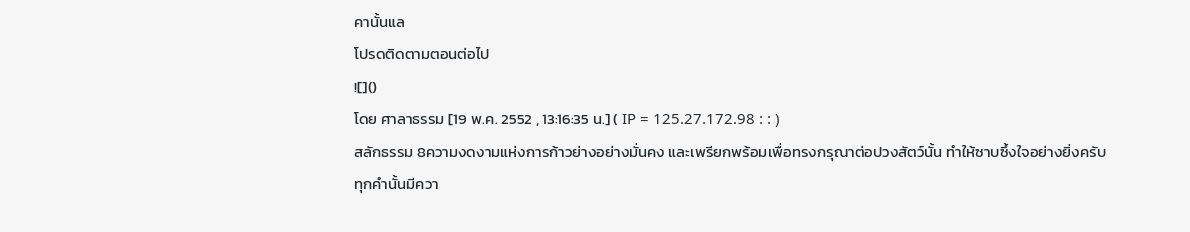คานั้นแล
โปรดติดตามตอนต่อไป
![]()
โดย ศาลาธรรม [19 พ.ค. 2552 , 13:16:35 น.] ( IP = 125.27.172.98 : : )
สลักธรรม 8ความงดงามแห่งการก้าวย่างอย่างมั่นคง และเพรียกพร้อมเพื่อทรงกรุณาต่อปวงสัตว์นั้น ทำให้ซาบซึ้งใจอย่างยิ่งครับ
ทุกคำนั้นมีควา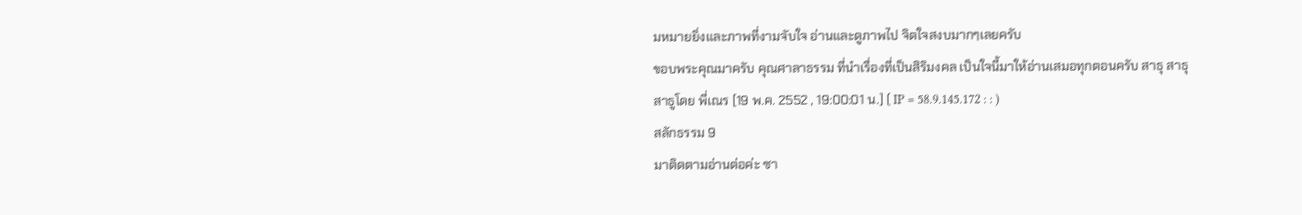มหมายยิ่งและภาพที่งามจับใจ อ่านและดูภาพไป จิตใจสงบมากๆเลยครับ
ขอบพระคุณมาครับ คุณศาลาธรรม ที่นำเรื่องที่เป็นสิริมงคล เป็นใจนี้มาให้อ่านเสมอทุกตอนครับ สาธุ สาธุ สาธูโดย พี่เณร [19 พ.ค. 2552 , 19:00:01 น.] ( IP = 58.9.145.172 : : )
สลักธรรม 9
มาติดตามอ่านต่อค่ะ ซา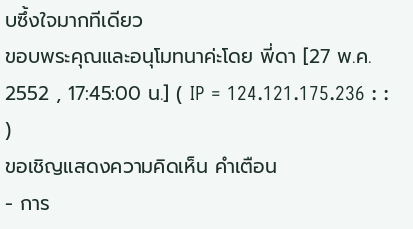บซึ้งใจมากทีเดียว
ขอบพระคุณและอนุโมทนาค่ะโดย พี่ดา [27 พ.ค. 2552 , 17:45:00 น.] ( IP = 124.121.175.236 : : )
ขอเชิญแสดงความคิดเห็น คำเตือน
- การ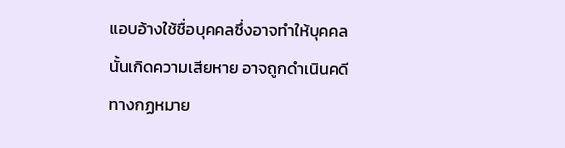แอบอ้างใช้ชื่อบุคคลซึ่งอาจทำให้บุคคลนั้นเกิดความเสียหาย อาจถูกดำเนินคดีทางกฏหมาย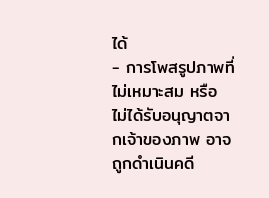ได้
- การโพสรูปภาพที่ไม่เหมาะสม หรือ ไม่ได้รับอนุญาตจากเจ้าของภาพ อาจถูกดำเนินคดี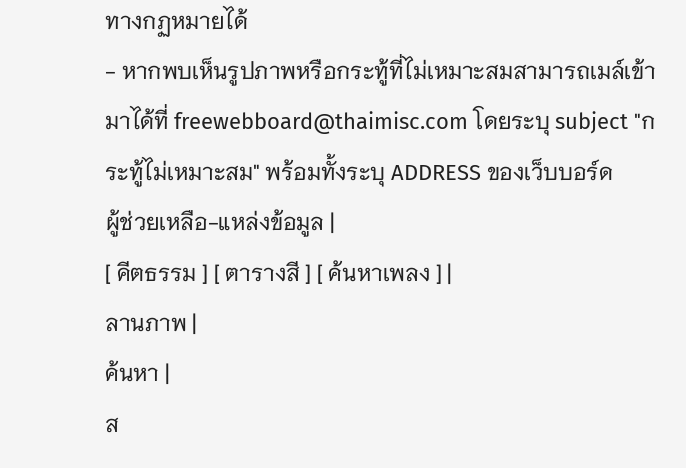ทางกฏหมายได้
- หากพบเห็นรูปภาพหรือกระทู้ที่ไม่เหมาะสมสามารถเมล์เข้ามาได้ที่ freewebboard@thaimisc.com โดยระบุ subject "กระทู้ไม่เหมาะสม" พร้อมทั้งระบุ ADDRESS ของเว็บบอร์ด
ผู้ช่วยเหลือ-แหล่งข้อมูล |
[ คีตธรรม ] [ ตารางสี ] [ ค้นหาเพลง ] |
ลานภาพ |
ค้นหา |
ส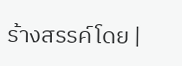ร้างสรรค์โดย |